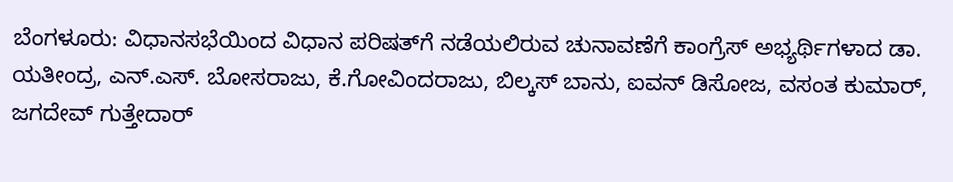ಬೆಂಗಳೂರು: ವಿಧಾನಸಭೆಯಿಂದ ವಿಧಾನ ಪರಿಷತ್‌ಗೆ ನಡೆಯಲಿರುವ ಚುನಾವಣೆಗೆ ಕಾಂಗ್ರೆಸ್‌ ಅಭ್ಯರ್ಥಿಗಳಾದ ಡಾ. ಯತೀಂದ್ರ, ಎನ್‌.ಎಸ್‌. ಬೋಸರಾಜು, ಕೆ.ಗೋವಿಂದರಾಜು, ಬಿಲ್ಕಸ್‌ ಬಾನು, ಐವನ್‌ ಡಿಸೋಜ, ವಸಂತ ಕುಮಾರ್‌, ಜಗದೇವ್‌ ಗುತ್ತೇದಾರ್‌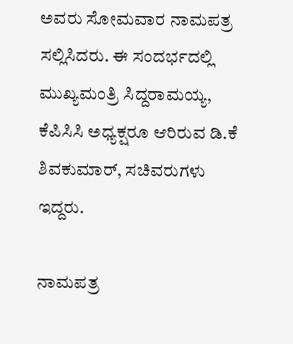ಅವರು ಸೋಮವಾರ ನಾಮಪತ್ರ ಸಲ್ಲಿಸಿದರು. ಈ ಸಂದರ್ಭದಲ್ಲಿ ಮುಖ್ಯಮಂತ್ರಿ ಸಿದ್ದರಾಮಯ್ಯ, ಕೆಪಿಸಿಸಿ ಅಧ್ಯಕ್ಷರೂ ಆರಿರುವ ಡಿ.ಕೆ ಶಿವಕುಮಾರ್‌, ಸಚಿವರುಗಳು ಇದ್ದರು.

ನಾಮಪತ್ರ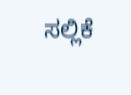ಸಲ್ಲಿಕೆ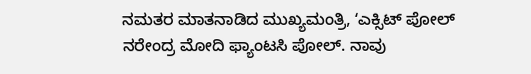ನಮತರ ಮಾತನಾಡಿದ ಮುಖ್ಯಮಂತ್ರಿ, ʻಎಕ್ಸಿಟ್‌ ಪೋಲ್‌ ನರೇಂದ್ರ ಮೋದಿ ಫ್ಯಾಂಟಸಿ ಪೋಲ್‌. ನಾವು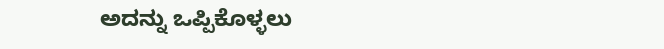ಅದನ್ನು ಒಪ್ಪಿಕೊಳ್ಳಲು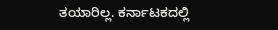ತಯಾರಿಲ್ಲ. ಕರ್ನಾಟಕದಲ್ಲಿ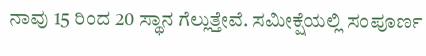ನಾವು 15 ರಿಂದ 20 ಸ್ಥಾನ ಗೆಲ್ಲುತ್ತೇವೆ. ಸಮೀಕ್ಷೆಯಲ್ಲಿ ಸಂಪೂರ್ಣ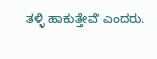ತಳ್ಳಿ ಹಾಕುತ್ತೇವೆʼ ಎಂದರು.